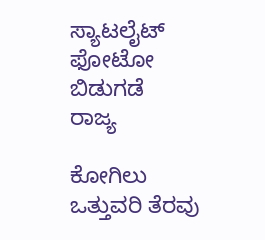ಸ್ಯಾಟಲೈಟ್ ಫೋಟೋ ಬಿಡುಗಡೆ
ರಾಜ್ಯ

ಕೋಗಿಲು ಒತ್ತುವರಿ ತೆರವು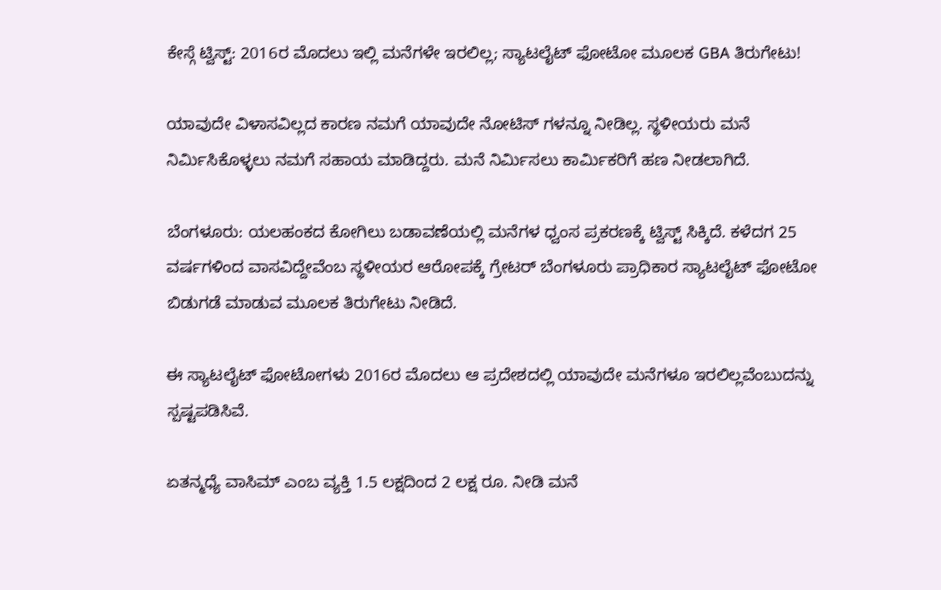ಕೇಸ್ಗೆ ಟ್ವಿಸ್ಟ್: 2016ರ ಮೊದಲು ಇಲ್ಲಿ ಮನೆಗಳೇ ಇರಲಿಲ್ಲ; ಸ್ಯಾಟಲೈಟ್ ಫೋಟೋ ಮೂಲಕ GBA ತಿರುಗೇಟು!

ಯಾವುದೇ ವಿಳಾಸವಿಲ್ಲದ ಕಾರಣ ನಮಗೆ ಯಾವುದೇ ನೋಟಿಸ್ ಗಳನ್ನೂ ನೀಡಿಲ್ಲ. ಸ್ಥಳೀಯರು ಮನೆ ನಿರ್ಮಿಸಿಕೊಳ್ಳಲು ನಮಗೆ ಸಹಾಯ ಮಾಡಿದ್ದರು. ಮನೆ ನಿರ್ಮಿಸಲು ಕಾರ್ಮಿಕರಿಗೆ ಹಣ ನೀಡಲಾಗಿದೆ.

ಬೆಂಗಳೂರು: ಯಲಹಂಕದ ಕೋಗಿಲು ಬಡಾವಣೆಯಲ್ಲಿ ಮನೆಗಳ ಧ್ವಂಸ ಪ್ರಕರಣಕ್ಕೆ ಟ್ವಿಸ್ಟ್ ಸಿಕ್ಕಿದೆ. ಕಳೆದಗ 25 ವರ್ಷಗಳಿಂದ ವಾಸವಿದ್ದೇವೆಂಬ ಸ್ಥಳೀಯರ ಆರೋಪಕ್ಕೆ ಗ್ರೇಟರ್ ಬೆಂಗಳೂರು ಪ್ರಾಧಿಕಾರ ಸ್ಯಾಟಲೈಟ್ ಫೋಟೋ ಬಿಡುಗಡೆ ಮಾಡುವ ಮೂಲಕ ತಿರುಗೇಟು ನೀಡಿದೆ.

ಈ ಸ್ಯಾಟಲೈಟ್ ಫೋಟೋಗಳು 2016ರ ಮೊದಲು ಆ ಪ್ರದೇಶದಲ್ಲಿ ಯಾವುದೇ ಮನೆಗಳೂ ಇರಲಿಲ್ಲವೆಂಬುದನ್ನು ಸ್ಪಷ್ಟಪಡಿಸಿವೆ.

ಏತನ್ಮಧ್ಯೆ ವಾಸಿಮ್ ಎಂಬ ವ್ಯಕ್ತಿ 1.5 ಲಕ್ಷದಿಂದ 2 ಲಕ್ಷ ರೂ. ನೀಡಿ ಮನೆ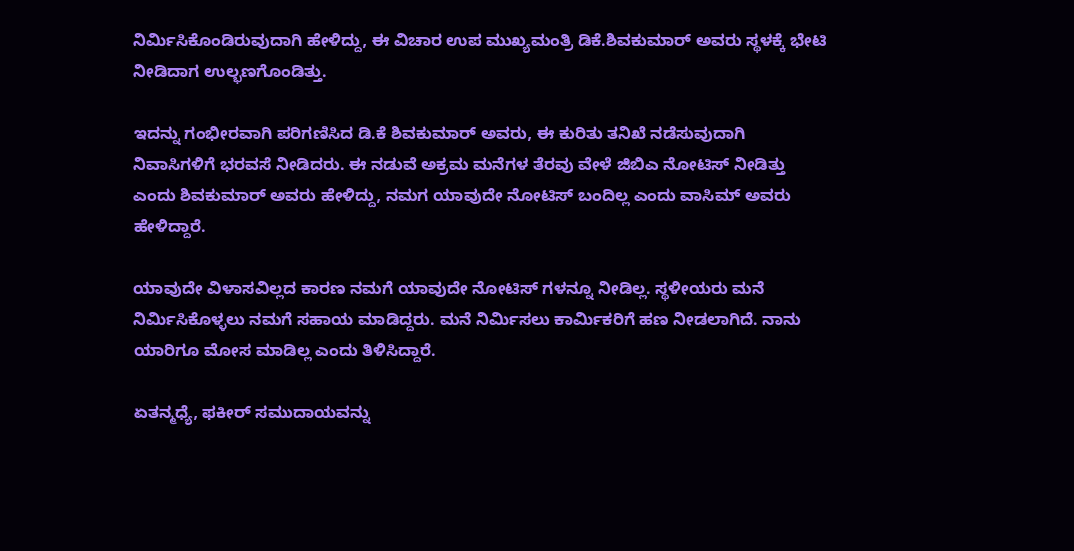ನಿರ್ಮಿಸಿಕೊಂಡಿರುವುದಾಗಿ ಹೇಳಿದ್ದು, ಈ ವಿಚಾರ ಉಪ ಮುಖ್ಯಮಂತ್ರಿ ಡಿಕೆ.ಶಿವಕುಮಾರ್ ಅವರು ಸ್ಥಳಕ್ಕೆ ಭೇಟಿ ನೀಡಿದಾಗ ಉಲ್ಭಣಗೊಂಡಿತ್ತು.

ಇದನ್ನು ಗಂಭೀರವಾಗಿ ಪರಿಗಣಿಸಿದ ಡಿ.ಕೆ ಶಿವಕುಮಾರ್ ಅವರು, ಈ ಕುರಿತು ತನಿಖೆ ನಡೆಸುವುದಾಗಿ ನಿವಾಸಿಗಳಿಗೆ ಭರವಸೆ ನೀಡಿದರು. ಈ ನಡುವೆ ಅಕ್ರಮ ಮನೆಗಳ ತೆರವು ವೇಳೆ ಜಿಬಿಎ ನೋಟಿಸ್ ನೀಡಿತ್ತು ಎಂದು ಶಿವಕುಮಾರ್ ಅವರು ಹೇಳಿದ್ದು, ನಮಗ ಯಾವುದೇ ನೋಟಿಸ್ ಬಂದಿಲ್ಲ ಎಂದು ವಾಸಿಮ್ ಅವರು ಹೇಳಿದ್ದಾರೆ.

ಯಾವುದೇ ವಿಳಾಸವಿಲ್ಲದ ಕಾರಣ ನಮಗೆ ಯಾವುದೇ ನೋಟಿಸ್ ಗಳನ್ನೂ ನೀಡಿಲ್ಲ. ಸ್ಥಳೀಯರು ಮನೆ ನಿರ್ಮಿಸಿಕೊಳ್ಳಲು ನಮಗೆ ಸಹಾಯ ಮಾಡಿದ್ದರು. ಮನೆ ನಿರ್ಮಿಸಲು ಕಾರ್ಮಿಕರಿಗೆ ಹಣ ನೀಡಲಾಗಿದೆ. ನಾನು ಯಾರಿಗೂ ಮೋಸ ಮಾಡಿಲ್ಲ ಎಂದು ತಿಳಿಸಿದ್ದಾರೆ.

ಏತನ್ಮಧ್ಯೆ, ಫಕೀರ್ ಸಮುದಾಯವನ್ನು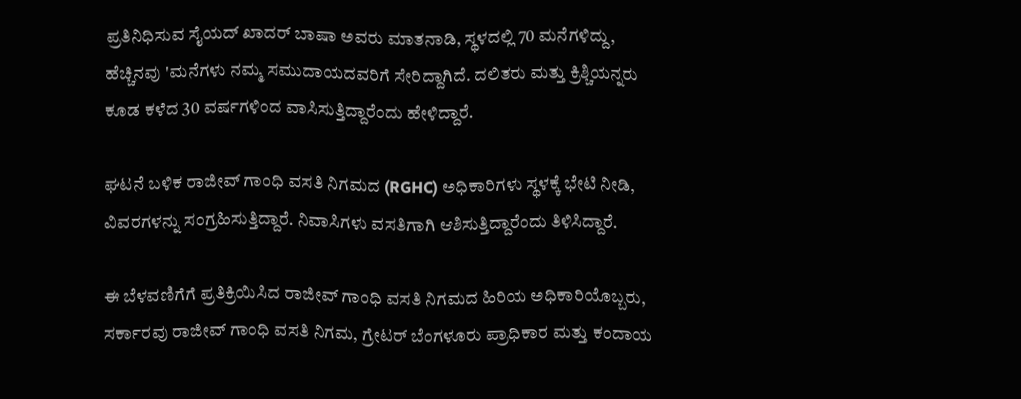ಪ್ರತಿನಿಧಿಸುವ ಸೈಯದ್ ಖಾದರ್ ಬಾಷಾ ಅವರು ಮಾತನಾಡಿ, ಸ್ಥಳದಲ್ಲಿ 70 ಮನೆಗಳಿದ್ದು, ಹೆಚ್ಚಿನವು 'ಮನೆಗಳು ನಮ್ಮ ಸಮುದಾಯದವರಿಗೆ ಸೇರಿದ್ದಾಗಿದೆ. ದಲಿತರು ಮತ್ತು ಕ್ರಿಶ್ಚಿಯನ್ನರು ಕೂಡ ಕಳೆದ 30 ವರ್ಷಗಳಿಂದ ವಾಸಿಸುತ್ತಿದ್ದಾರೆಂದು ಹೇಳಿದ್ದಾರೆ.

ಘಟನೆ ಬಳಿಕ ರಾಜೀವ್ ಗಾಂಧಿ ವಸತಿ ನಿಗಮದ (RGHC) ಅಧಿಕಾರಿಗಳು ಸ್ಥಳಕ್ಕೆ ಭೇಟಿ ನೀಡಿ, ವಿವರಗಳನ್ನು ಸಂಗ್ರಹಿಸುತ್ತಿದ್ದಾರೆ. ನಿವಾಸಿಗಳು ವಸತಿಗಾಗಿ ಆಶಿಸುತ್ತಿದ್ದಾರೆಂದು ತಿಳಿಸಿದ್ದಾರೆ.

ಈ ಬೆಳವಣಿಗೆಗೆ ಪ್ರತಿಕ್ರಿಯಿಸಿದ ರಾಜೀವ್ ಗಾಂಧಿ ವಸತಿ ನಿಗಮದ ಹಿರಿಯ ಅಧಿಕಾರಿಯೊಬ್ಬರು, ಸರ್ಕಾರವು ರಾಜೀವ್ ಗಾಂಧಿ ವಸತಿ ನಿಗಮ, ಗ್ರೇಟರ್ ಬೆಂಗಳೂರು ಪ್ರಾಧಿಕಾರ ಮತ್ತು ಕಂದಾಯ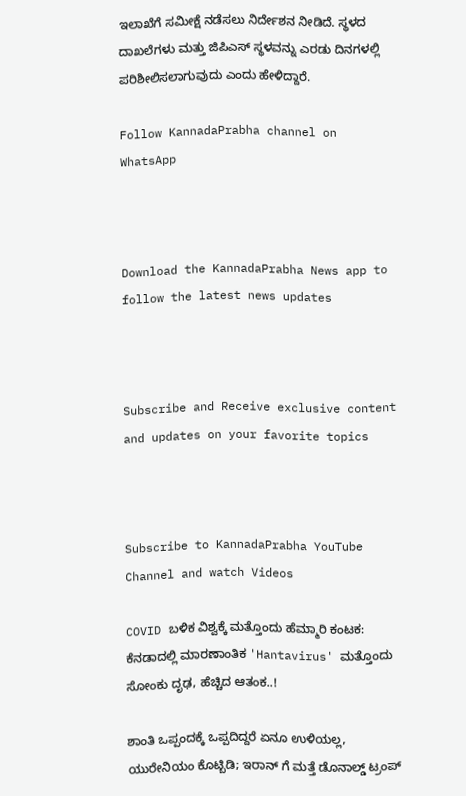ಇಲಾಖೆಗೆ ಸಮೀಕ್ಷೆ ನಡೆಸಲು ನಿರ್ದೇಶನ ನೀಡಿದೆ. ಸ್ಥಳದ ದಾಖಲೆಗಳು ಮತ್ತು ಜಿಪಿಎಸ್ ಸ್ಥಳವನ್ನು ಎರಡು ದಿನಗಳಲ್ಲಿ ಪರಿಶೀಲಿಸಲಾಗುವುದು ಎಂದು ಹೇಳಿದ್ದಾರೆ.

Follow KannadaPrabha channel on WhatsApp



Download the KannadaPrabha News app to follow the latest news updates



Subscribe and Receive exclusive content and updates on your favorite topics



Subscribe to KannadaPrabha YouTube Channel and watch Videos

COVID ಬಳಿಕ ವಿಶ್ವಕ್ಕೆ ಮತ್ತೊಂದು ಹೆಮ್ಮಾರಿ ಕಂಟಕ: ಕೆನಡಾದಲ್ಲಿ ಮಾರಣಾಂತಿಕ 'Hantavirus' ಮತ್ತೊಂದು ಸೋಂಕು ದೃಢ, ಹೆಚ್ಚಿದ ಆತಂಕ..!

ಶಾಂತಿ ಒಪ್ಪಂದಕ್ಕೆ ಒಪ್ಪದಿದ್ದರೆ ಏನೂ ಉಳಿಯಲ್ಲ, ಯುರೇನಿಯಂ ಕೊಟ್ಬಿಡಿ; ಇರಾನ್ ಗೆ ಮತ್ತೆ ಡೊನಾಲ್ಡ್ ಟ್ರಂಪ್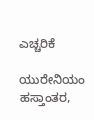ಎಚ್ಚರಿಕೆ

ಯುರೇನಿಯಂ ಹಸ್ತಾಂತರ,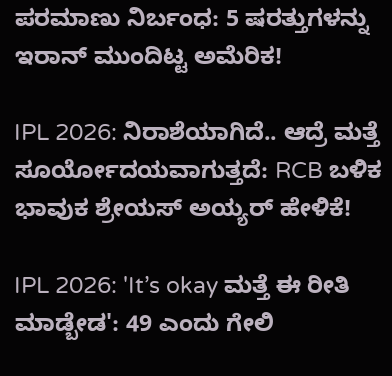ಪರಮಾಣು ನಿರ್ಬಂಧ: 5 ಷರತ್ತುಗಳನ್ನು ಇರಾನ್ ಮುಂದಿಟ್ಟ ಅಮೆರಿಕ!

IPL 2026: ನಿರಾಶೆಯಾಗಿದೆ.. ಆದ್ರೆ ಮತ್ತೆ ಸೂರ್ಯೋದಯವಾಗುತ್ತದೆ: RCB ಬಳಿಕ ಭಾವುಕ ಶ್ರೇಯಸ್ ಅಯ್ಯರ್ ಹೇಳಿಕೆ!

IPL 2026: 'It’s okay ಮತ್ತೆ ಈ ರೀತಿ ಮಾಡ್ಬೇಡ': 49 ಎಂದು ಗೇಲಿ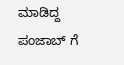ಮಾಡಿದ್ದ ಪಂಜಾಬ್ ಗೆ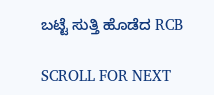ಬಟ್ಟೆ ಸುತ್ತಿ ಹೊಡೆದ RCB

SCROLL FOR NEXT